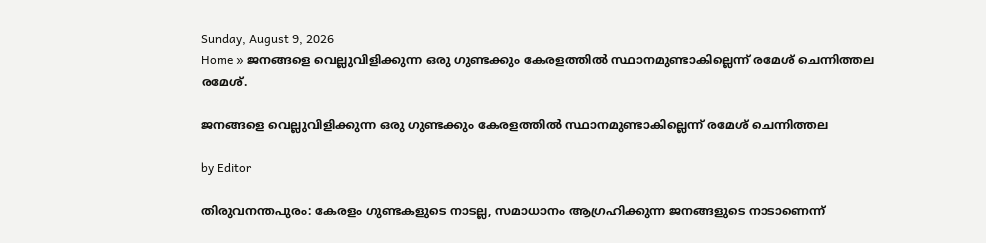Sunday, August 9, 2026
Home » ജനങ്ങളെ വെല്ലുവിളിക്കുന്ന ഒരു ഗുണ്ടക്കും കേരളത്തിൽ സ്ഥാനമുണ്ടാകില്ലെന്ന് രമേശ് ചെന്നിത്തല
രമേശ്.

ജനങ്ങളെ വെല്ലുവിളിക്കുന്ന ഒരു ഗുണ്ടക്കും കേരളത്തിൽ സ്ഥാനമുണ്ടാകില്ലെന്ന് രമേശ് ചെന്നിത്തല

by Editor

തിരുവനന്തപുരം: കേരളം ഗുണ്ടകളുടെ നാടല്ല, സമാധാനം ആഗ്രഹിക്കുന്ന ജനങ്ങളുടെ നാടാണെന്ന്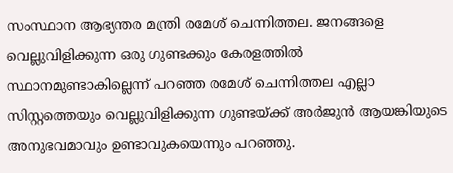സംസ്ഥാന ആഭ്യന്തര മന്ത്രി രമേശ് ചെന്നിത്തല. ജനങ്ങളെ വെല്ലുവിളിക്കുന്ന ഒരു ഗുണ്ടക്കും കേരളത്തിൽ സ്ഥാനമുണ്ടാകില്ലെന്ന് പറഞ്ഞ രമേശ് ചെന്നിത്തല എല്ലാ സിസ്റ്റത്തെയും വെല്ലുവിളിക്കുന്ന ഗുണ്ടയ്ക്ക് അർജുൻ ആയങ്കിയുടെ അനുഭവമാവും ഉണ്ടാവുകയെന്നും പറഞ്ഞു.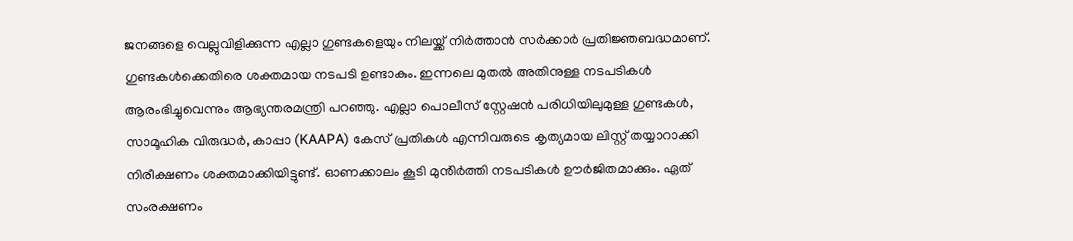ജനങ്ങളെ വെല്ലുവിളിക്കുന്ന എല്ലാ ഗുണ്ടകളെയും നിലയ്ക്ക് നിർത്താൻ സർക്കാർ പ്രതിജ്ഞബദ്ധമാണ്. ഗുണ്ടകൾക്കെതിരെ ശക്തമായ നടപടി ഉണ്ടാകും. ഇന്നലെ മുതൽ അതിനുള്ള നടപടികൾ ആരംഭിച്ചുവെന്നും ആഭ്യന്തരമന്ത്രി പറഞ്ഞു. എല്ലാ പൊലീസ് സ്റ്റേഷൻ പരിധിയിലുമുള്ള ഗുണ്ടകൾ, സാമൂഹിക വിരുദ്ധർ, കാപ്പാ (KAAPA) കേസ് പ്രതികൾ എന്നിവരുടെ കൃത്യമായ ലിസ്റ്റ് തയ്യാറാക്കി നിരീക്ഷണം ശക്തമാക്കിയിട്ടുണ്ട്. ഓണക്കാലം കൂടി മുൻിർത്തി നടപടികൾ ഊർജിതമാക്കും. ഏത് സംരക്ഷണം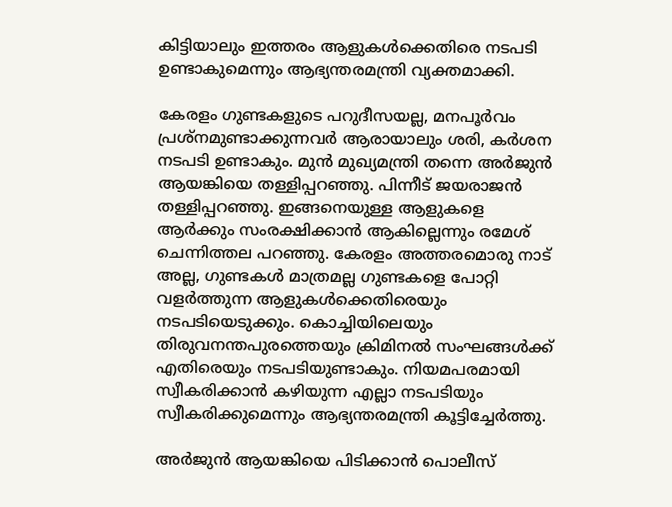കിട്ടിയാലും ഇത്തരം ആളുകൾക്കെതിരെ നടപടി ഉണ്ടാകുമെന്നും ആഭ്യന്തരമന്ത്രി വ്യക്തമാക്കി.

കേരളം ഗുണ്ടകളുടെ പറുദീസയല്ല, മനപൂർവം പ്രശ്‌നമുണ്ടാക്കുന്നവർ ആരായാലും ശരി, കർശന നടപടി ഉണ്ടാകും. മുൻ മുഖ്യമന്ത്രി തന്നെ അർജുൻ ആയങ്കിയെ തള്ളിപ്പറഞ്ഞു. പിന്നീട് ജയരാജൻ തള്ളിപ്പറഞ്ഞു. ഇങ്ങനെയുള്ള ആളുകളെ ആർക്കും സംരക്ഷിക്കാൻ ആകില്ലെന്നും രമേശ് ചെന്നിത്തല പറഞ്ഞു. കേരളം അത്തരമൊരു നാട് അല്ല, ഗുണ്ടകൾ മാത്രമല്ല ഗുണ്ടകളെ പോറ്റി വളർത്തുന്ന ആളുകൾക്കെതിരെയും നടപടിയെടുക്കും. കൊച്ചിയിലെയും തിരുവനന്തപുരത്തെയും ക്രിമിനൽ സംഘങ്ങൾക്ക് എതിരെയും നടപടിയുണ്ടാകും. നിയമപരമായി സ്വീകരിക്കാൻ കഴിയുന്ന എല്ലാ നടപടിയും സ്വീകരിക്കുമെന്നും ആഭ്യന്തരമന്ത്രി കൂട്ടിച്ചേർത്തു.

അർജുൻ ആയങ്കിയെ പിടിക്കാൻ പൊലീസ്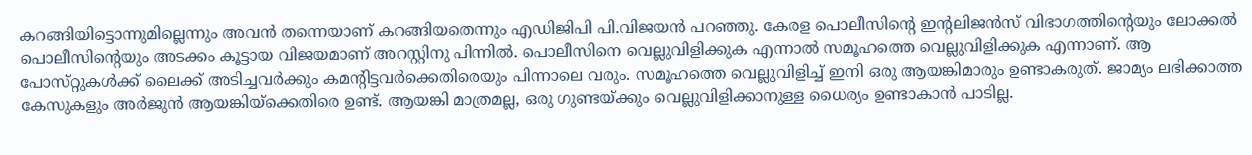കറങ്ങിയിട്ടൊന്നുമില്ലെന്നും അവൻ തന്നെയാണ് കറങ്ങിയതെന്നും എഡിജിപി പി.വിജയൻ പറഞ്ഞു. കേരള പൊലീസിന്റെ ഇന്റലിജൻസ് വിഭാഗത്തിന്റെയും ലോക്കൽ പൊലീസിന്റെയും അടക്കം കൂട്ടായ വിജയമാണ് അറസ്റ്റിനു പിന്നിൽ. പൊലീസിനെ വെല്ലുവിളിക്കുക എന്നാൽ സമൂഹത്തെ വെല്ലുവിളിക്കുക എന്നാണ്. ആ പോസ്‌റ്റുകൾക്ക് ലൈക്ക് അടിച്ചവർക്കും കമന്റിട്ടവർക്കെതിരെയും പിന്നാലെ വരും. സമൂഹത്തെ വെല്ലുവിളിച്ച് ഇനി ഒരു ആയങ്കിമാരും ഉണ്ടാകരുത്. ജാമ്യം ലഭിക്കാത്ത കേസുകളും അർജുൻ ആയങ്കിയ്ക്കെതിരെ ഉണ്ട്. ആയങ്കി മാത്രമല്ല, ഒരു ഗുണ്ടയ്ക്കും വെല്ലുവിളിക്കാനുള്ള ധൈര്യം ഉണ്ടാകാൻ പാടില്ല.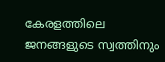കേരളത്തിലെ ജനങ്ങളുടെ സ്വത്തിനും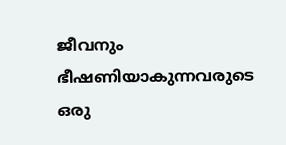ജീവനും ഭീഷണിയാകുന്നവരുടെ ഒരു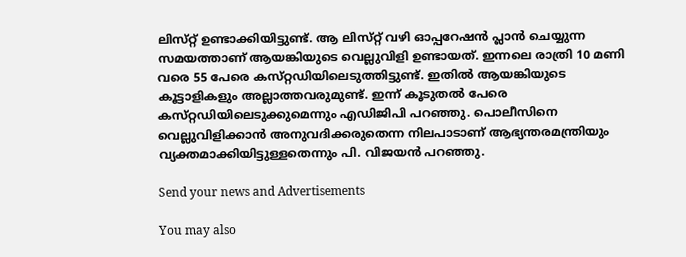ലിസ്‌റ്റ് ഉണ്ടാക്കിയിട്ടുണ്ട്. ആ ലിസ്‌റ്റ് വഴി ഓപ്പറേഷൻ പ്ലാൻ ചെയ്യുന്ന സമയത്താണ് ആയങ്കിയുടെ വെല്ലുവിളി ഉണ്ടായത്. ഇന്നലെ രാത്രി 10 മണി വരെ 55 പേരെ കസ്‌റ്റഡിയിലെടുത്തിട്ടുണ്ട്. ഇതിൽ ആയങ്കിയുടെ കൂട്ടാളികളും അല്ലാത്തവരുമുണ്ട്. ഇന്ന് കൂടുതൽ പേരെ കസ്‌റ്റഡിയിലെടുക്കുമെന്നും എഡിജിപി പറഞ്ഞു. പൊലീസിനെ വെല്ലുവിളിക്കാൻ അനുവദിക്കരുതെന്ന നിലപാടാണ് ആഭ്യന്തരമന്ത്രിയും വ്യക്തമാക്കിയിട്ടുള്ളതെന്നും പി. വിജയൻ പറഞ്ഞു.

Send your news and Advertisements

You may also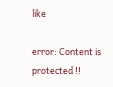like

error: Content is protected !!